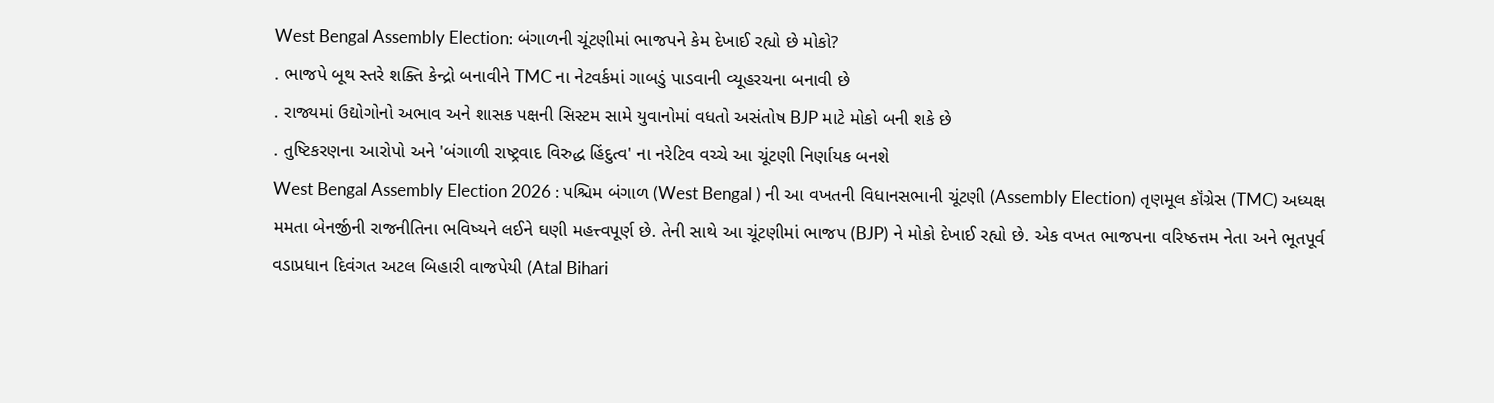West Bengal Assembly Election: બંગાળની ચૂંટણીમાં ભાજપને કેમ દેખાઈ રહ્યો છે મોકો?
. ભાજપે બૂથ સ્તરે શક્તિ કેન્દ્રો બનાવીને TMC ના નેટવર્કમાં ગાબડું પાડવાની વ્યૂહરચના બનાવી છે
. રાજ્યમાં ઉદ્યોગોનો અભાવ અને શાસક પક્ષની સિસ્ટમ સામે યુવાનોમાં વધતો અસંતોષ BJP માટે મોકો બની શકે છે
. તુષ્ટિકરણના આરોપો અને 'બંગાળી રાષ્ટ્રવાદ વિરુદ્ધ હિંદુત્વ' ના નરેટિવ વચ્ચે આ ચૂંટણી નિર્ણાયક બનશે
West Bengal Assembly Election 2026 : પશ્ચિમ બંગાળ (West Bengal ) ની આ વખતની વિધાનસભાની ચૂંટણી (Assembly Election) તૃણમૂલ કૉંગ્રેસ (TMC) અધ્યક્ષ મમતા બેનર્જીની રાજનીતિના ભવિષ્યને લઈને ઘણી મહત્ત્વપૂર્ણ છે. તેની સાથે આ ચૂંટણીમાં ભાજપ (BJP) ને મોકો દેખાઈ રહ્યો છે. એક વખત ભાજપના વરિષ્ઠત્તમ નેતા અને ભૂતપૂર્વ વડાપ્રધાન દિવંગત અટલ બિહારી વાજપેયી (Atal Bihari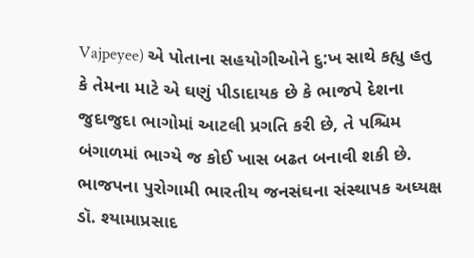Vajpeyee) એ પોતાના સહયોગીઓને દુ:ખ સાથે કહ્યુ હતુ કે તેમના માટે એ ઘણું પીડાદાયક છે કે ભાજપે દેશના જુદાજુદા ભાગોમાં આટલી પ્રગતિ કરી છે, તે પશ્ચિમ બંગાળમાં ભાગ્યે જ કોઈ ખાસ બઢત બનાવી શકી છે.
ભાજપના પુરોગામી ભારતીય જનસંઘના સંસ્થાપક અધ્યક્ષ ડૉ. શ્યામાપ્રસાદ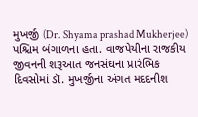મુખર્જી (Dr. Shyama prashad Mukherjee) પશ્ચિમ બંગાળના હતા. વાજપેયીના રાજકીય જીવનની શરૂઆત જનસંઘના પ્રારંભિક દિવસોમાં ડૉ. મુખર્જીના અંગત મદદનીશ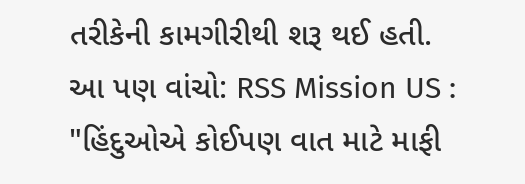તરીકેની કામગીરીથી શરૂ થઈ હતી.
આ પણ વાંચો: RSS Mission US : "હિંદુઓએ કોઈપણ વાત માટે માફી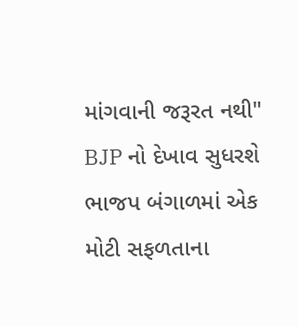માંગવાની જરૂરત નથી"
BJP નો દેખાવ સુધરશે
ભાજપ બંગાળમાં એક મોટી સફળતાના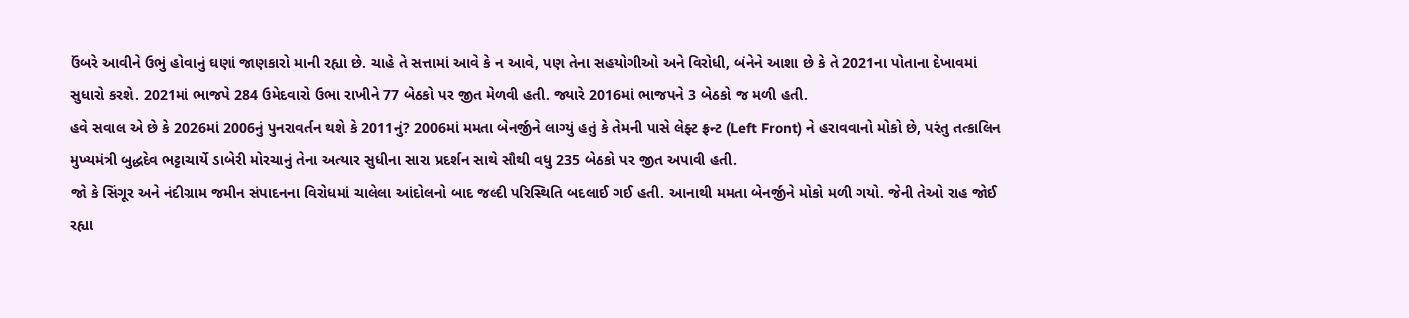ઉંબરે આવીને ઉભું હોવાનું ઘણાં જાણકારો માની રહ્યા છે. ચાહે તે સત્તામાં આવે કે ન આવે, પણ તેના સહયોગીઓ અને વિરોધી, બંનેને આશા છે કે તે 2021ના પોતાના દેખાવમાં સુધારો કરશે. 2021માં ભાજપે 284 ઉમેદવારો ઉભા રાખીને 77 બેઠકો પર જીત મેળવી હતી. જ્યારે 2016માં ભાજપને 3 બેઠકો જ મળી હતી.
હવે સવાલ એ છે કે 2026માં 2006નું પુનરાવર્તન થશે કે 2011નું? 2006માં મમતા બેનર્જીને લાગ્યું હતું કે તેમની પાસે લેફ્ટ ફ્રન્ટ (Left Front) ને હરાવવાનો મોકો છે, પરંતુ તત્કાલિન મુખ્યમંત્રી બુદ્ધદેવ ભટ્ટાચાર્યે ડાબેરી મોરચાનું તેના અત્યાર સુધીના સારા પ્રદર્શન સાથે સૌથી વધુ 235 બેઠકો પર જીત અપાવી હતી.
જો કે સિંગૂર અને નંદીગ્રામ જમીન સંપાદનના વિરોધમાં ચાલેલા આંદોલનો બાદ જલ્દી પરિસ્થિતિ બદલાઈ ગઈ હતી. આનાથી મમતા બેનર્જીને મોકો મળી ગયો. જેની તેઓ રાહ જોઈ રહ્યા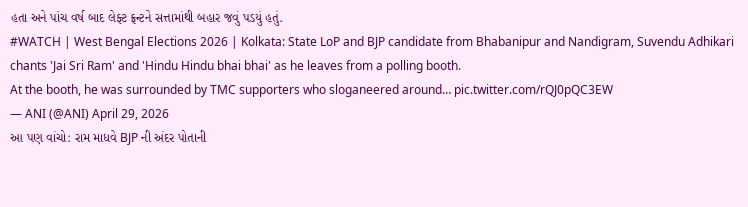હતા અને પાંચ વર્ષ બાદ લેફ્ટ ફ્રન્ટને સત્તામાંથી બહાર જવું પડયું હતું.
#WATCH | West Bengal Elections 2026 | Kolkata: State LoP and BJP candidate from Bhabanipur and Nandigram, Suvendu Adhikari chants 'Jai Sri Ram' and 'Hindu Hindu bhai bhai' as he leaves from a polling booth.
At the booth, he was surrounded by TMC supporters who sloganeered around… pic.twitter.com/rQJ0pQC3EW
— ANI (@ANI) April 29, 2026
આ પણ વાંચો: રામ માધવે BJP ની અંદર પોતાની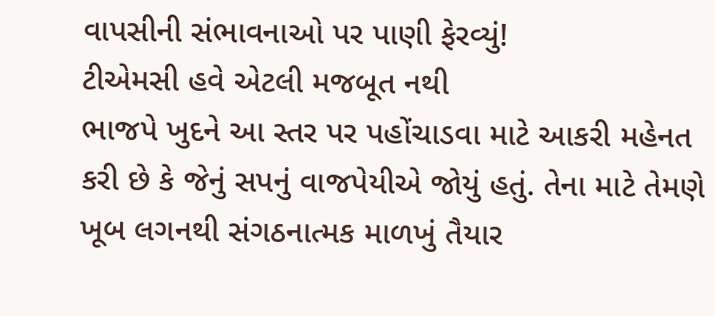વાપસીની સંભાવનાઓ પર પાણી ફેરવ્યું!
ટીએમસી હવે એટલી મજબૂત નથી
ભાજપે ખુદને આ સ્તર પર પહોંચાડવા માટે આકરી મહેનત કરી છે કે જેનું સપનું વાજપેયીએ જોયું હતું. તેના માટે તેમણે ખૂબ લગનથી સંગઠનાત્મક માળખું તૈયાર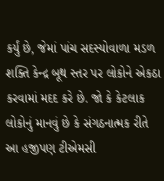કર્યું છે, જેમાં પાંચ સદસ્યોવાળા મડળ શક્તિ કેન્દ્ર બૂથ સ્તર પર લોકોને એકઠા કરવામાં મદદ કરે છે. જો કે કેટલાક લોકોનું માનવું છે કે સંગઠનાત્મક રીતે આ હજીપણ ટીએમસી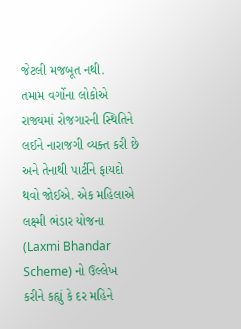જેટલી મજબૂત નથી.
તમામ વર્ગોના લોકોએ રાજ્યમાં રોજગારની સ્થિતિને લઈને નારાજગી વ્યક્ત કરી છે અને તેનાથી પાર્ટીને ફાયદો થવો જોઈએ. એક મહિલાએ લક્ષ્મી ભંડાર યોજના (Laxmi Bhandar Scheme) નો ઉલ્લેખ કરીને કહ્યું કે દર મહિને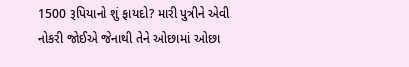1500 રૂપિયાનો શું ફાયદો? મારી પુત્રીને એવી નોકરી જોઈએ જેનાથી તેને ઓછામાં ઓછા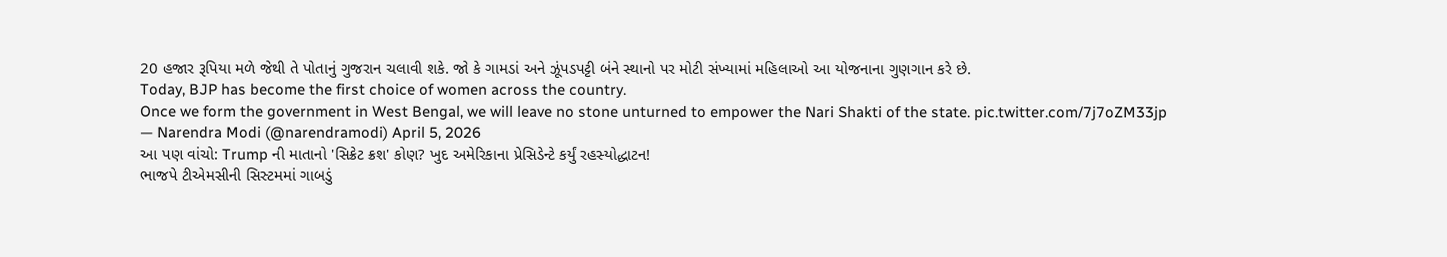20 હજાર રૂપિયા મળે જેથી તે પોતાનું ગુજરાન ચલાવી શકે. જો કે ગામડાં અને ઝૂંપડપટ્ટી બંને સ્થાનો પર મોટી સંખ્યામાં મહિલાઓ આ યોજનાના ગુણગાન કરે છે.
Today, BJP has become the first choice of women across the country.
Once we form the government in West Bengal, we will leave no stone unturned to empower the Nari Shakti of the state. pic.twitter.com/7j7oZM33jp
— Narendra Modi (@narendramodi) April 5, 2026
આ પણ વાંચો: Trump ની માતાનો 'સિક્રેટ ક્રશ' કોણ? ખુદ અમેરિકાના પ્રેસિડેન્ટે કર્યું રહસ્યોદ્ધાટન!
ભાજપે ટીએમસીની સિસ્ટમમાં ગાબડું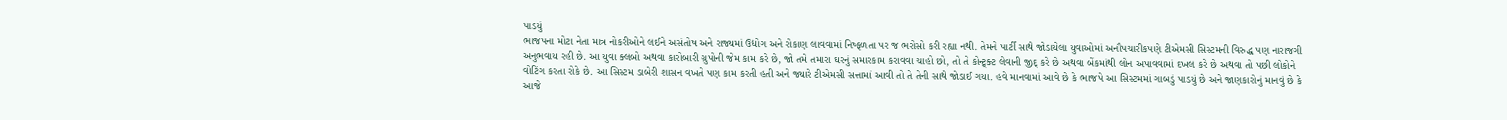પાડયું
ભાજપના મોટા નેતા માત્ર નોકરીઓને લઈને અસંતોષ અને રાજ્યમાં ઉદ્યોગ અને રોકાણ લાવવામાં નિષ્ફળતા પર જ ભરોસો કરી રહ્યા નથી. તેમને પાર્ટી સાથે જોડાયેલા યુવાઓમાં અનૌપચારીકપણે ટીએમસી સિસ્ટમની વિરુદ્ધ પણ નારાજગી અનુભવાય રહી છે. આ યુવા ક્લબો અથવા કારોબારી ગ્રુપોની જેમ કામ કરે છે, જો તમે તમારા ઘરનું સમારકામ કરાવવા ચાહો છો, તો તે કોન્ટ્ર્ક્ટ લેવાની જીદ્ કરે છે અથવા બેંકમાંથી લોન અપાવવામાં દખલ કરે છે અથવા તો પછી લોકોને વોટિંગ કરતા રોકે છે. આ સિસ્ટમ ડાબેરી શાસન વખતે પણ કામ કરતી હતી અને જ્યારે ટીએમસી સત્તામાં આવી તો તે તેની સાથે જોડાઈ ગયા. હવે માનવામાં આવે છે કે ભાજપે આ સિસ્ટમમાં ગાબડું પાડયું છે અને જાણકારોનું માનવું છે કે આજે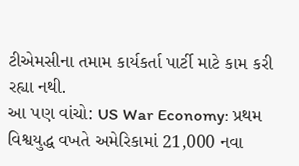ટીએમસીના તમામ કાર્યકર્તા પાર્ટી માટે કામ કરી રહ્યા નથી.
આ પણ વાંચો: US War Economy: પ્રથમ વિશ્વયુદ્ધ વખતે અમેરિકામાં 21,000 નવા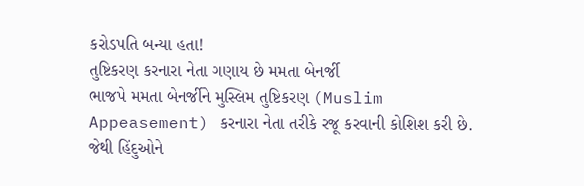કરોડપતિ બન્યા હતા!
તુષ્ટિકરણ કરનારા નેતા ગણાય છે મમતા બેનર્જી
ભાજપે મમતા બેનર્જીને મુસ્લિમ તુષ્ટિકરણ (Muslim Appeasement) કરનારા નેતા તરીકે રજૂ કરવાની કોશિશ કરી છે. જેથી હિંદુઓને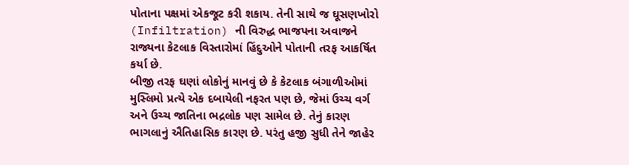પોતાના પક્ષમાં એકજૂટ કરી શકાય. તેની સાથે જ ઘૂસણખોરો (Infiltration) ની વિરુદ્ધ ભાજપના અવાજને રાજ્યના કેટલાક વિસ્તારોમાં હિંદુઓને પોતાની તરફ આકર્ષિત કર્યા છે.
બીજી તરફ ઘણાં લોકોનું માનવું છે કે કેટલાક બંગાળીઓમાં મુસ્લિમો પ્રત્યે એક દબાયેલી નફરત પણ છે, જેમાં ઉચ્ચ વર્ગ અને ઉચ્ચ જાતિના ભદ્રલોક પણ સામેલ છે. તેનું કારણ ભાગલાનું ઐતિહાસિક કારણ છે. પરંતુ હજી સુધી તેને જાહેર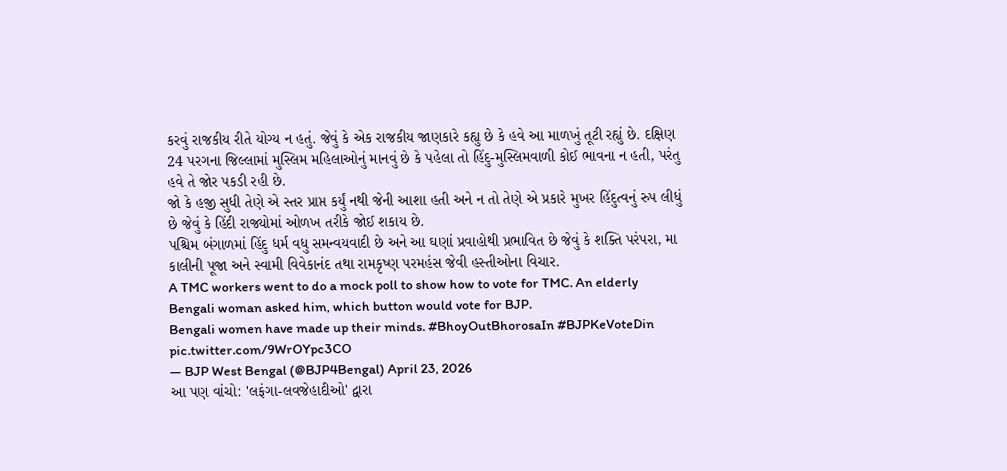કરવું રાજકીય રીતે યોગ્ય ન હતું. જેવું કે એક રાજકીય જાણકારે કહ્યુ છે કે હવે આ માળખું તૂટી રહ્યું છે. દક્ષિણ 24 પરગના જિલ્લામાં મુસ્લિમ મહિલાઓનું માનવું છે કે પહેલા તો હિંદુ-મુસ્લિમવાળી કોઈ ભાવના ન હતી, પરંતુ હવે તે જોર પકડી રહી છે.
જો કે હજી સુધી તેણે એ સ્તર પ્રાપ્ત કર્યું નથી જેની આશા હતી અને ન તો તેણે એ પ્રકારે મુખર હિંદુત્વનું રુપ લીધું છે જેવું કે હિંદી રાજ્યોમાં ઓળખ તરીકે જોઈ શકાય છે.
પશ્ચિમ બંગાળમાં હિંદુ ધર્મ વધુ સમન્વયવાદી છે અને આ ઘણાં પ્રવાહોથી પ્રભાવિત છે જેવું કે શક્તિ પરંપરા, મા કાલીની પૂજા અને સ્વામી વિવેકાનંદ તથા રામકૃષ્ણ પરમહંસ જેવી હસ્તીઓના વિચાર.
A TMC workers went to do a mock poll to show how to vote for TMC. An elderly Bengali woman asked him, which button would vote for BJP.
Bengali women have made up their minds. #BhoyOutBhorosaIn #BJPKeVoteDin pic.twitter.com/9WrOYpc3CO
— BJP West Bengal (@BJP4Bengal) April 23, 2026
આ પણ વાંચો: 'લફંગા-લવજેહાદીઓ' દ્વારા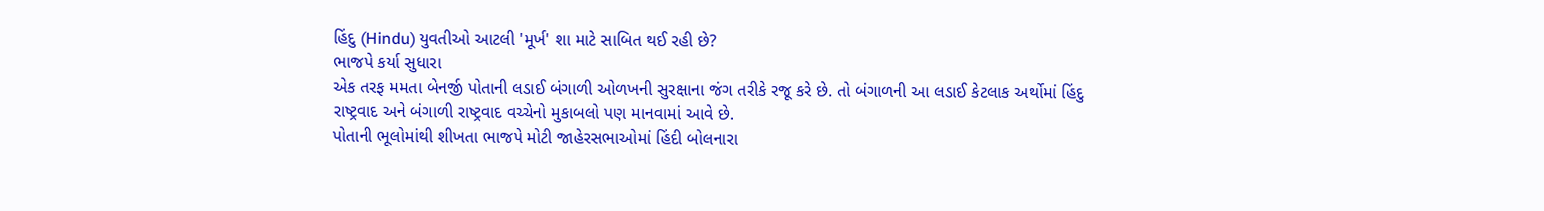હિંદુ (Hindu) યુવતીઓ આટલી 'મૂર્ખ' શા માટે સાબિત થઈ રહી છે?
ભાજપે કર્યા સુધારા
એક તરફ મમતા બેનર્જી પોતાની લડાઈ બંગાળી ઓળખની સુરક્ષાના જંગ તરીકે રજૂ કરે છે. તો બંગાળની આ લડાઈ કેટલાક અર્થોમાં હિંદુ રાષ્ટ્રવાદ અને બંગાળી રાષ્ટ્રવાદ વચ્ચેનો મુકાબલો પણ માનવામાં આવે છે.
પોતાની ભૂલોમાંથી શીખતા ભાજપે મોટી જાહેરસભાઓમાં હિંદી બોલનારા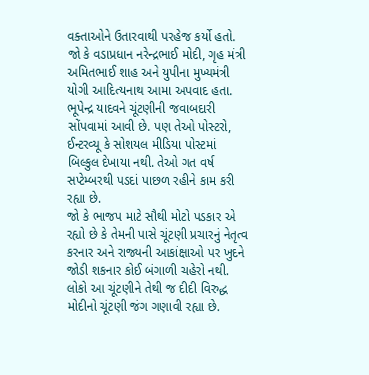વક્તાઓને ઉતારવાથી પરહેજ કર્યો હતો. જો કે વડાપ્રધાન નરેન્દ્રભાઈ મોદી, ગૃહ મંત્રી અમિતભાઈ શાહ અને યુપીના મુખ્યમંત્રી યોગી આદિત્યનાથ આમા અપવાદ હતા. ભૂપેન્દ્ર યાદવને ચૂંટણીની જવાબદારી સોંપવામાં આવી છે. પણ તેઓ પોસ્ટરો, ઈન્ટરવ્યૂ કે સોશયલ મીડિયા પોસ્ટમાં બિલ્કુલ દેખાયા નથી. તેઓ ગત વર્ષ સપ્ટેમ્બરથી પડદાં પાછળ રહીને કામ કરી રહ્યા છે.
જો કે ભાજપ માટે સૌથી મોટો પડકાર એ રહ્યો છે કે તેમની પાસે ચૂંટણી પ્રચારનું નેતૃત્વ કરનાર અને રાજ્યની આકાંક્ષાઓ પર ખુદને જોડી શકનાર કોઈ બંગાળી ચહેરો નથી. લોકો આ ચૂંટણીને તેથી જ દીદી વિરુદ્ધ મોદીનો ચૂંટણી જંગ ગણાવી રહ્યા છે.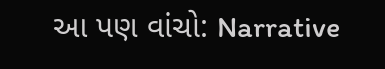આ પણ વાંચો: Narrative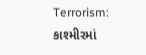Terrorism: કાશ્મીરમાં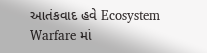આતંકવાદ હવે Ecosystem Warfare માં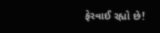ફેરવાઈ રહ્યો છે!